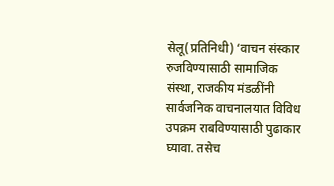सेलू(प्रतिनिधी) ‘वाचन संस्कार रुजविण्यासाठी सामाजिक संस्था, राजकीय मंडळींनी सार्वजनिक वाचनालयात विविध उपक्रम राबविण्यासाठी पुढाकार घ्यावा. तसेच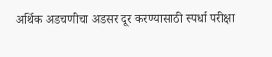अर्थिक अडचणीचा अडसर दूर करण्यासाठी स्पर्धा परीक्षा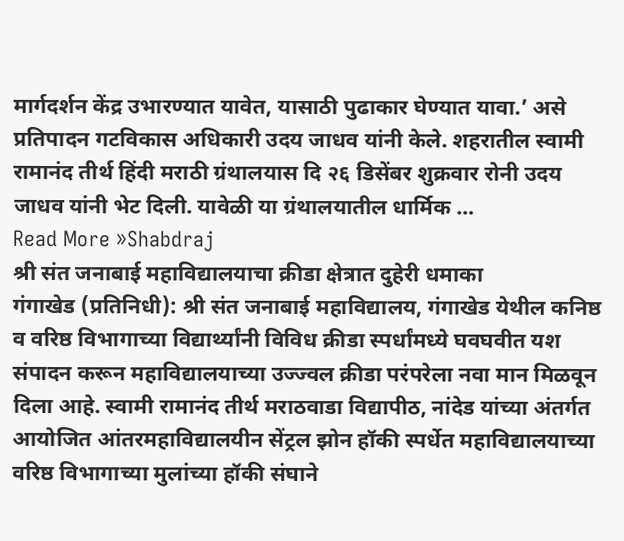मार्गदर्शन केंद्र उभारण्यात यावेत, यासाठी पुढाकार घेण्यात यावा.’ असे प्रतिपादन गटविकास अधिकारी उदय जाधव यांनी केले. शहरातील स्वामी रामानंद तीर्थ हिंदी मराठी ग्रंथालयास दि २६ डिसेंबर शुक्रवार रोनी उदय जाधव यांनी भेट दिली. यावेळी या ग्रंथालयातील धार्मिक …
Read More »Shabdraj
श्री संत जनाबाई महाविद्यालयाचा क्रीडा क्षेत्रात दुहेरी धमाका
गंगाखेड (प्रतिनिधी): श्री संत जनाबाई महाविद्यालय, गंगाखेड येथील कनिष्ठ व वरिष्ठ विभागाच्या विद्यार्थ्यांनी विविध क्रीडा स्पर्धांमध्ये घवघवीत यश संपादन करून महाविद्यालयाच्या उज्ज्वल क्रीडा परंपरेला नवा मान मिळवून दिला आहे. स्वामी रामानंद तीर्थ मराठवाडा विद्यापीठ, नांदेड यांच्या अंतर्गत आयोजित आंतरमहाविद्यालयीन सेंट्रल झोन हॉकी स्पर्धेत महाविद्यालयाच्या वरिष्ठ विभागाच्या मुलांच्या हॉकी संघाने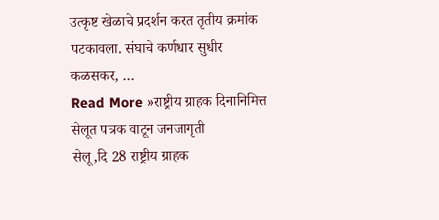उत्कृष्ट खेळाचे प्रदर्शन करत तृतीय क्रमांक पटकावला. संघाचे कर्णधार सुधीर कळसकर, …
Read More »राष्ट्रीय ग्राहक दिनानिमित्त सेलूत पत्रक वाटून जनजागृती
सेलू,दि 28 राष्ट्रीय ग्राहक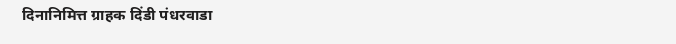दिनानिमित्त ग्राहक दिंडी पंधरवाडा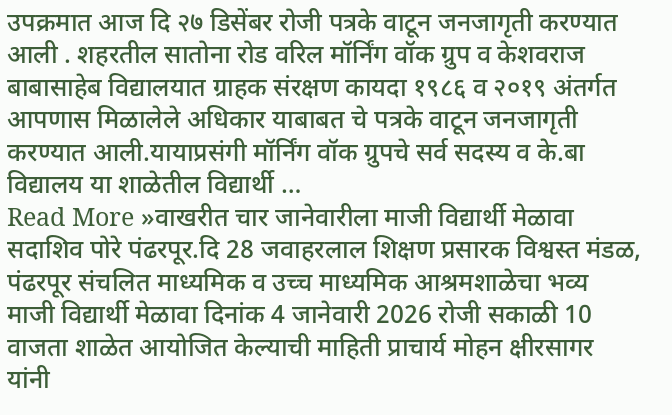उपक्रमात आज दि २७ डिसेंबर रोजी पत्रके वाटून जनजागृती करण्यात आली . शहरतील सातोना रोड वरिल मॉर्निंग वॉक ग्रुप व केशवराज बाबासाहेब विद्यालयात ग्राहक संरक्षण कायदा १९८६ व २०१९ अंतर्गत आपणास मिळालेले अधिकार याबाबत चे पत्रके वाटून जनजागृती करण्यात आली.यायाप्रसंगी मॉर्निंग वॉक ग्रुपचे सर्व सदस्य व के.बा विद्यालय या शाळेतील विद्यार्थी …
Read More »वाखरीत चार जानेवारीला माजी विद्यार्थी मेळावा
सदाशिव पोरे पंढरपूर.दि 28 जवाहरलाल शिक्षण प्रसारक विश्वस्त मंडळ, पंढरपूर संचलित माध्यमिक व उच्च माध्यमिक आश्रमशाळेचा भव्य माजी विद्यार्थी मेळावा दिनांक 4 जानेवारी 2026 रोजी सकाळी 10 वाजता शाळेत आयोजित केल्याची माहिती प्राचार्य मोहन क्षीरसागर यांनी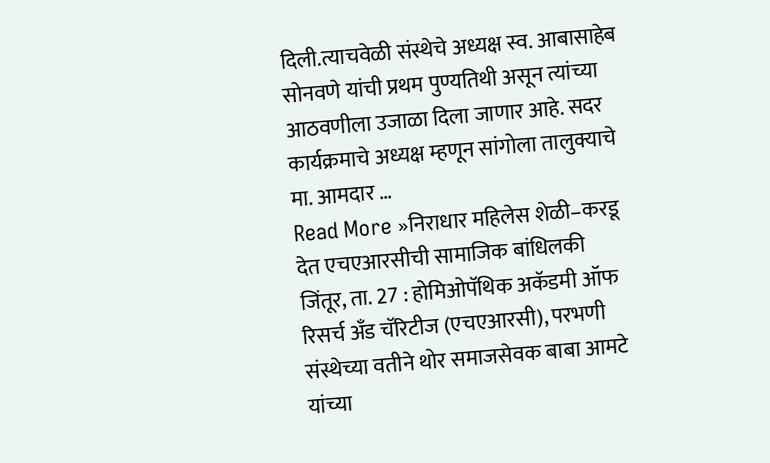दिली.त्याचवेळी संस्थेचे अध्यक्ष स्व. आबासाहेब सोनवणे यांची प्रथम पुण्यतिथी असून त्यांच्या आठवणीला उजाळा दिला जाणार आहे. सदर कार्यक्रमाचे अध्यक्ष म्हणून सांगोला तालुक्याचे मा. आमदार …
Read More »निराधार महिलेस शेळी–करडू देत एचएआरसीची सामाजिक बांधिलकी
जिंतूर, ता. 27 : होमिओपॅथिक अकॅडमी ऑफ रिसर्च अँड चॅरिटीज (एचएआरसी), परभणी संस्थेच्या वतीने थोर समाजसेवक बाबा आमटे यांच्या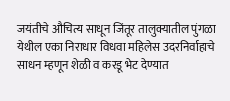जयंतीचे औचित्य साधून जिंतूर तालुक्यातील पुंगळा येथील एका निराधार विधवा महिलेस उदरनिर्वाहाचे साधन म्हणून शेळी व करडू भेट देण्यात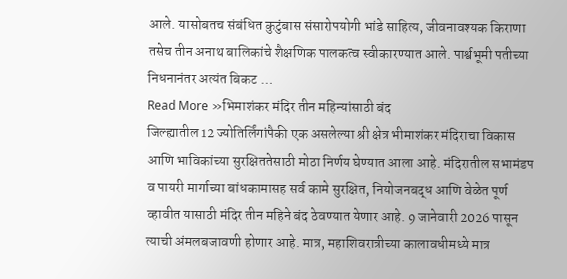आले. यासोबतच संबंधित कुटुंबास संसारोपयोगी भांडे साहित्य, जीवनावश्यक किराणा तसेच तीन अनाथ बालिकांचे शैक्षणिक पालकत्व स्वीकारण्यात आले. पार्श्वभूमी पतीच्या निधनानंतर अत्यंत बिकट …
Read More »भिमाशंकर मंदिर तीन महिन्यांसाठी बंद
जिल्ह्यातील 12 ज्योतिर्लिंगांपैकी एक असलेल्या श्री क्षेत्र भीमाशंकर मंदिराचा विकास आणि भाविकांच्या सुरक्षिततेसाठी मोठा निर्णय घेण्यात आला आहे. मंदिरातील सभामंडप व पायरी मार्गाच्या बांधकामासह सर्व कामे सुरक्षित, नियोजनबद्ध आणि वेळेत पूर्ण व्हावीत यासाठी मंदिर तीन महिने बंद ठेवण्यात येणार आहे. 9 जानेवारी 2026 पासून त्याची अंमलबजावणी होणार आहे. मात्र, महाशिवरात्रीच्या कालावधीमध्ये मात्र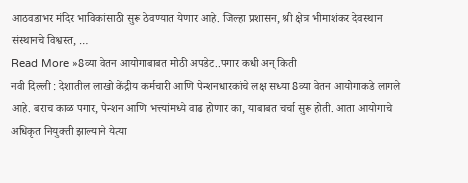आठवडाभर मंदिर भाविकांसाठी सुरू ठेवण्यात येणार आहे. जिल्हा प्रशासन, श्री क्षेत्र भीमाशंकर देवस्थान संस्थानचे विश्वस्त, …
Read More »8व्या वेतन आयोगाबाबत मोठी अपडेट..पगार कधी अन् किती
नवी दिल्ली : देशातील लाखो केंद्रीय कर्मचारी आणि पेन्शनधारकांचे लक्ष सध्या 8व्या वेतन आयोगाकडे लागले आहे. बराच काळ पगार, पेन्शन आणि भत्त्यांमध्ये वाढ होणार का, याबाबत चर्चा सुरू होती. आता आयोगाचे अधिकृत नियुक्ती झाल्याने येत्या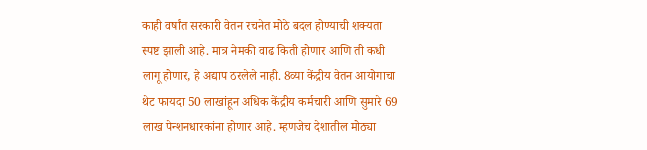काही वर्षांत सरकारी वेतन रचनेत मोठे बदल होण्याची शक्यता स्पष्ट झाली आहे. मात्र नेमकी वाढ किती होणार आणि ती कधी लागू होणार, हे अद्याप ठरलेले नाही. 8व्या केंद्रीय वेतन आयोगाचा थेट फायदा 50 लाखांहून अधिक केंद्रीय कर्मचारी आणि सुमारे 69 लाख पेन्शनधारकांना होणार आहे. म्हणजेच देशातील मोठ्या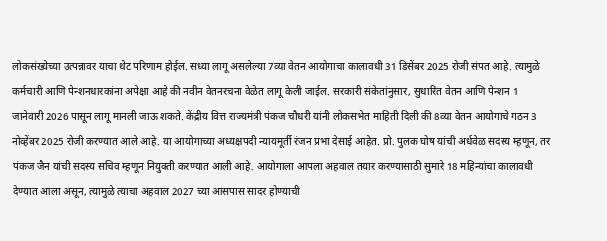लोकसंख्येच्या उत्पन्नावर याचा थेट परिणाम होईल. सध्या लागू असलेल्या 7व्या वेतन आयोगाचा कालावधी 31 डिसेंबर 2025 रोजी संपत आहे. त्यामुळे कर्मचारी आणि पेन्शनधारकांना अपेक्षा आहे की नवीन वेतनरचना वेळेत लागू केली जाईल. सरकारी संकेतांनुसार, सुधारित वेतन आणि पेन्शन 1 जानेवारी 2026 पासून लागू मानली जाऊ शकते. केंद्रीय वित्त राज्यमंत्री पंकज चौधरी यांनी लोकसभेत माहिती दिली की 8व्या वेतन आयोगाचे गठन 3 नोव्हेंबर 2025 रोजी करण्यात आले आहे. या आयोगाच्या अध्यक्षपदी न्यायमूर्ती रंजन प्रभा देसाई आहेत. प्रो. पुलक घोष यांची अर्धवेळ सदस्य म्हणून, तर पंकज जैन यांची सदस्य सचिव म्हणून नियुक्ती करण्यात आली आहे. आयोगाला आपला अहवाल तयार करण्यासाठी सुमारे 18 महिन्यांचा कालावधी देण्यात आला असून, त्यामुळे त्याचा अहवाल 2027 च्या आसपास सादर होण्याची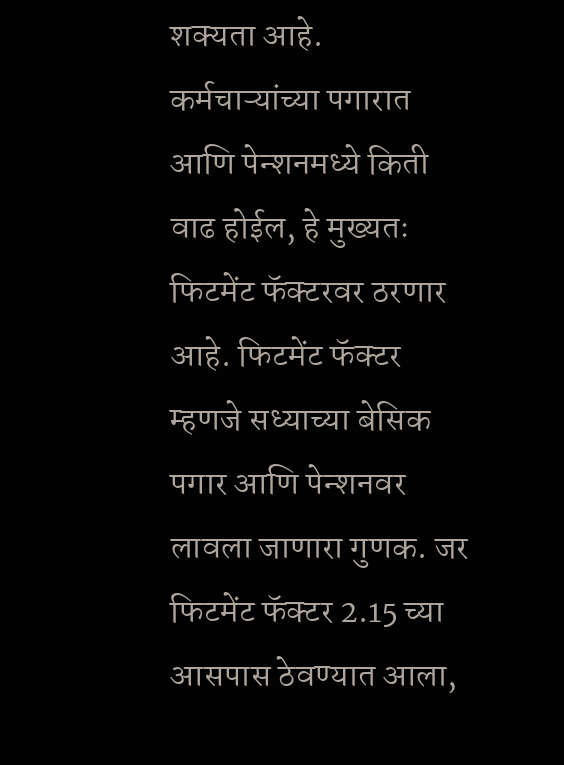शक्यता आहे. कर्मचाऱ्यांच्या पगारात आणि पेन्शनमध्ये किती वाढ होईल, हे मुख्यतः फिटमेंट फॅक्टरवर ठरणार आहे. फिटमेंट फॅक्टर म्हणजे सध्याच्या बेसिक पगार आणि पेन्शनवर लावला जाणारा गुणक. जर फिटमेंट फॅक्टर 2.15 च्या आसपास ठेवण्यात आला,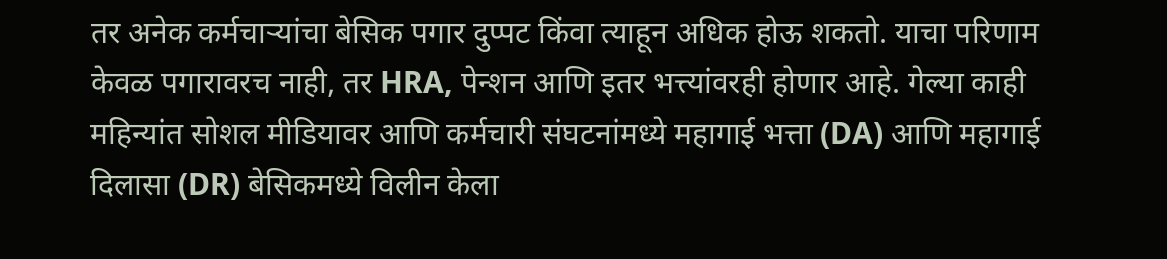तर अनेक कर्मचाऱ्यांचा बेसिक पगार दुप्पट किंवा त्याहून अधिक होऊ शकतो. याचा परिणाम केवळ पगारावरच नाही, तर HRA, पेन्शन आणि इतर भत्त्यांवरही होणार आहे. गेल्या काही महिन्यांत सोशल मीडियावर आणि कर्मचारी संघटनांमध्ये महागाई भत्ता (DA) आणि महागाई दिलासा (DR) बेसिकमध्ये विलीन केला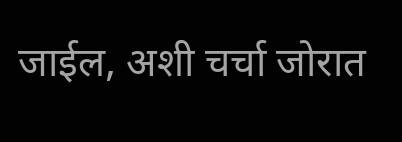जाईल, अशी चर्चा जोरात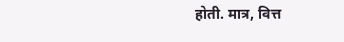होती. मात्र, वित्त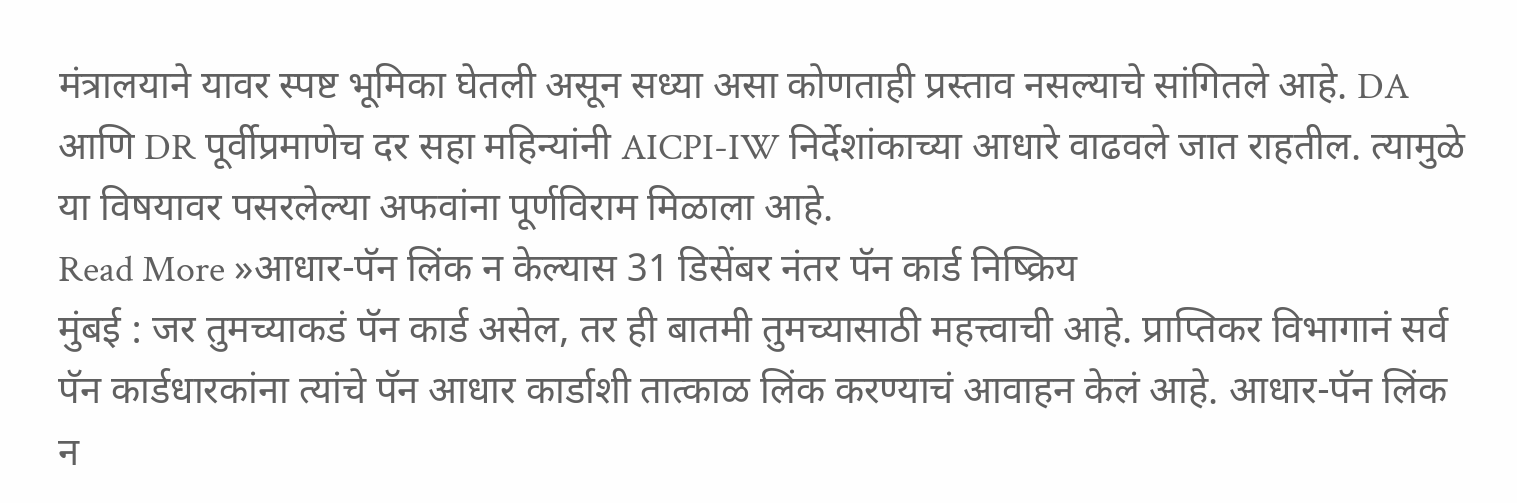मंत्रालयाने यावर स्पष्ट भूमिका घेतली असून सध्या असा कोणताही प्रस्ताव नसल्याचे सांगितले आहे. DA आणि DR पूर्वीप्रमाणेच दर सहा महिन्यांनी AICPI-IW निर्देशांकाच्या आधारे वाढवले जात राहतील. त्यामुळे या विषयावर पसरलेल्या अफवांना पूर्णविराम मिळाला आहे.
Read More »आधार-पॅन लिंक न केल्यास 31 डिसेंबर नंतर पॅन कार्ड निष्क्रिय
मुंबई : जर तुमच्याकडं पॅन कार्ड असेल, तर ही बातमी तुमच्यासाठी महत्त्वाची आहे. प्राप्तिकर विभागानं सर्व पॅन कार्डधारकांना त्यांचे पॅन आधार कार्डाशी तात्काळ लिंक करण्याचं आवाहन केलं आहे. आधार-पॅन लिंक न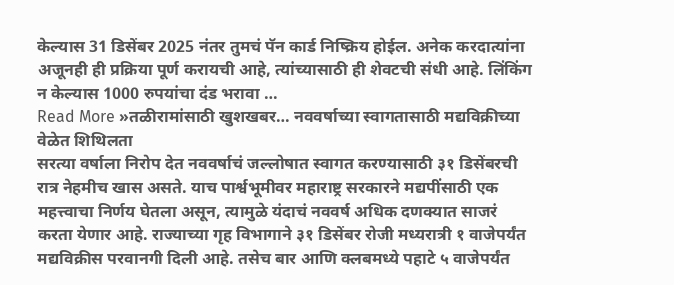केल्यास 31 डिसेंबर 2025 नंतर तुमचं पॅन कार्ड निष्क्रिय होईल. अनेक करदात्यांना अजूनही ही प्रक्रिया पूर्ण करायची आहे, त्यांच्यासाठी ही शेवटची संधी आहे. लिंकिंग न केल्यास 1000 रुपयांचा दंड भरावा …
Read More »तळीरामांसाठी खुशखबर… नववर्षाच्या स्वागतासाठी मद्यविक्रीच्या वेळेत शिथिलता
सरत्या वर्षाला निरोप देत नववर्षाचं जल्लोषात स्वागत करण्यासाठी ३१ डिसेंबरची रात्र नेहमीच खास असते. याच पार्श्वभूमीवर महाराष्ट्र सरकारने मद्यपींसाठी एक महत्त्वाचा निर्णय घेतला असून, त्यामुळे यंदाचं नववर्ष अधिक दणक्यात साजरं करता येणार आहे. राज्याच्या गृह विभागाने ३१ डिसेंबर रोजी मध्यरात्री १ वाजेपर्यंत मद्यविक्रीस परवानगी दिली आहे. तसेच बार आणि क्लबमध्ये पहाटे ५ वाजेपर्यंत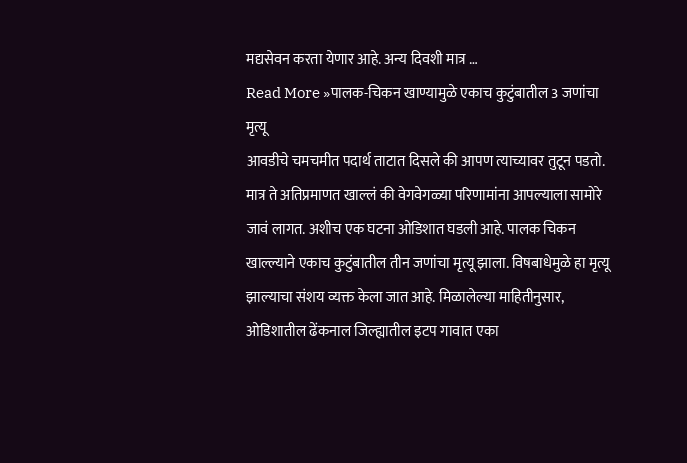मद्यसेवन करता येणार आहे. अन्य दिवशी मात्र …
Read More »पालक-चिकन खाण्यामुळे एकाच कुटुंबातील 3 जणांचा मृत्यू
आवडीचे चमचमीत पदार्थ ताटात दिसले की आपण त्याच्यावर तुटून पडतो. मात्र ते अतिप्रमाणत खाल्लं की वेगवेगळ्या परिणामांना आपल्याला सामोरे जावं लागत. अशीच एक घटना ओडिशात घडली आहे. पालक चिकन खाल्ल्याने एकाच कुटुंबातील तीन जणांचा मृत्यू झाला. विषबाधेमुळे हा मृत्यू झाल्याचा संशय व्यक्त केला जात आहे. मिळालेल्या माहितीनुसार, ओडिशातील ढेंकनाल जिल्ह्यातील इटप गावात एका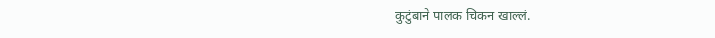कुटुंबाने पालक चिकन खाल्लं.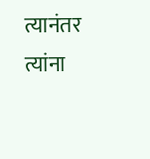त्यानंतर त्यांना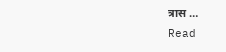त्रास …
Read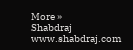More »
Shabdraj www.shabdraj.com